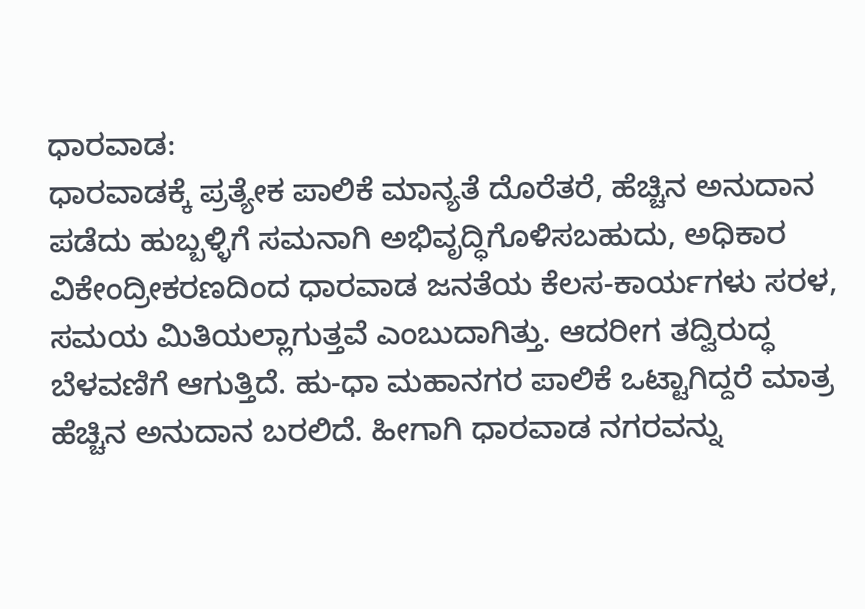ಧಾರವಾಡ:
ಧಾರವಾಡಕ್ಕೆ ಪ್ರತ್ಯೇಕ ಪಾಲಿಕೆ ಮಾನ್ಯತೆ ದೊರೆತರೆ, ಹೆಚ್ಚಿನ ಅನುದಾನ ಪಡೆದು ಹುಬ್ಬಳ್ಳಿಗೆ ಸಮನಾಗಿ ಅಭಿವೃದ್ಧಿಗೊಳಿಸಬಹುದು, ಅಧಿಕಾರ ವಿಕೇಂದ್ರೀಕರಣದಿಂದ ಧಾರವಾಡ ಜನತೆಯ ಕೆಲಸ-ಕಾರ್ಯಗಳು ಸರಳ, ಸಮಯ ಮಿತಿಯಲ್ಲಾಗುತ್ತವೆ ಎಂಬುದಾಗಿತ್ತು. ಆದರೀಗ ತದ್ವಿರುದ್ಧ ಬೆಳವಣಿಗೆ ಆಗುತ್ತಿದೆ. ಹು-ಧಾ ಮಹಾನಗರ ಪಾಲಿಕೆ ಒಟ್ಟಾಗಿದ್ದರೆ ಮಾತ್ರ ಹೆಚ್ಚಿನ ಅನುದಾನ ಬರಲಿದೆ. ಹೀಗಾಗಿ ಧಾರವಾಡ ನಗರವನ್ನು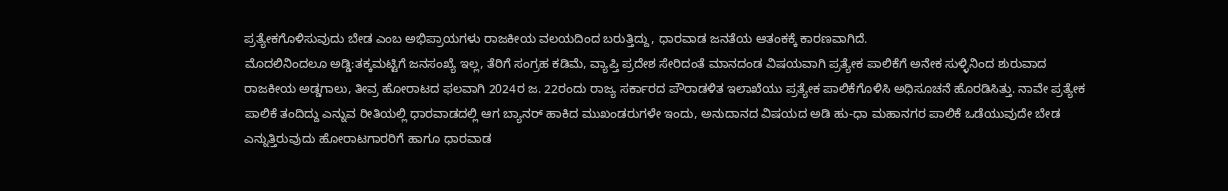ಪ್ರತ್ಯೇಕಗೊಳಿಸುವುದು ಬೇಡ ಎಂಬ ಅಭಿಪ್ರಾಯಗಳು ರಾಜಕೀಯ ವಲಯದಿಂದ ಬರುತ್ತಿದ್ದು, ಧಾರವಾಡ ಜನತೆಯ ಆತಂಕಕ್ಕೆ ಕಾರಣವಾಗಿದೆ.
ಮೊದಲಿನಿಂದಲೂ ಅಡ್ಡಿ:ತಕ್ಕಮಟ್ಟಿಗೆ ಜನಸಂಖ್ಯೆ ಇಲ್ಲ, ತೆರಿಗೆ ಸಂಗ್ರಹ ಕಡಿಮೆ, ವ್ಯಾಪ್ತಿ ಪ್ರದೇಶ ಸೇರಿದಂತೆ ಮಾನದಂಡ ವಿಷಯವಾಗಿ ಪ್ರತ್ಯೇಕ ಪಾಲಿಕೆಗೆ ಅನೇಕ ಸುಳ್ಳಿನಿಂದ ಶುರುವಾದ ರಾಜಕೀಯ ಅಡ್ಡಗಾಲು, ತೀವ್ರ ಹೋರಾಟದ ಫಲವಾಗಿ 2024ರ ಜ. 22ರಂದು ರಾಜ್ಯ ಸರ್ಕಾರದ ಪೌರಾಡಳಿತ ಇಲಾಖೆಯು ಪ್ರತ್ಯೇಕ ಪಾಲಿಕೆಗೊಳಿಸಿ ಅಧಿಸೂಚನೆ ಹೊರಡಿಸಿತ್ತು. ನಾವೇ ಪ್ರತ್ಯೇಕ ಪಾಲಿಕೆ ತಂದಿದ್ದು ಎನ್ನುವ ರೀತಿಯಲ್ಲಿ ಧಾರವಾಡದಲ್ಲಿ ಆಗ ಬ್ಯಾನರ್ ಹಾಕಿದ ಮುಖಂಡರುಗಳೇ ಇಂದು, ಅನುದಾನದ ವಿಷಯದ ಅಡಿ ಹು-ಧಾ ಮಹಾನಗರ ಪಾಲಿಕೆ ಒಡೆಯುವುದೇ ಬೇಡ ಎನ್ನುತ್ತಿರುವುದು ಹೋರಾಟಗಾರರಿಗೆ ಹಾಗೂ ಧಾರವಾಡ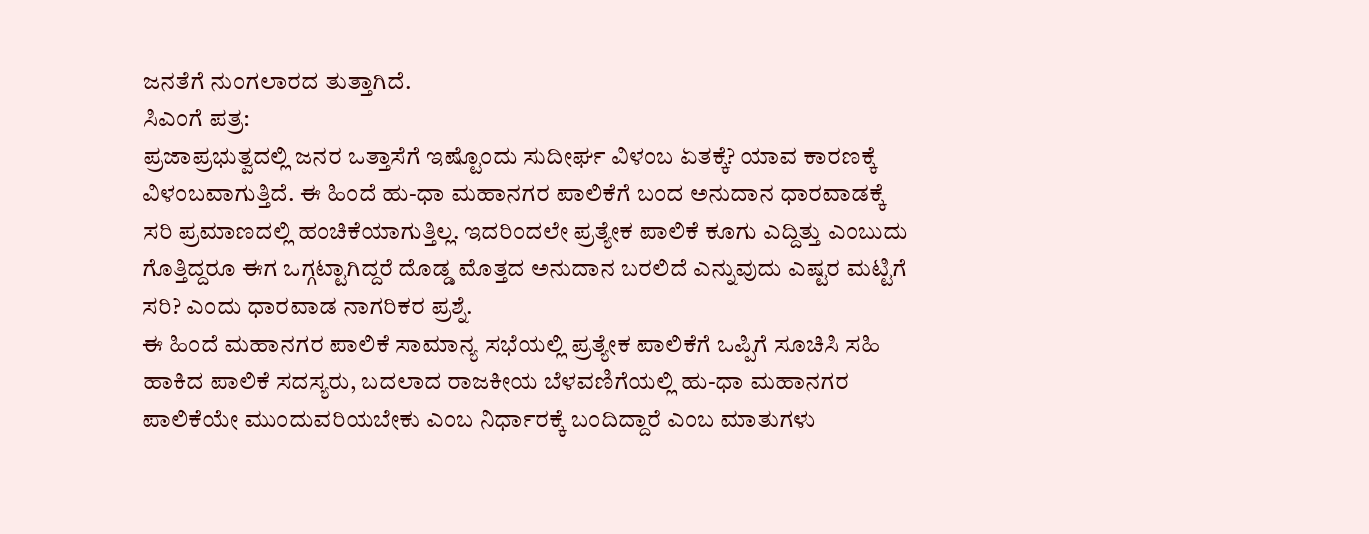ಜನತೆಗೆ ನುಂಗಲಾರದ ತುತ್ತಾಗಿದೆ.
ಸಿಎಂಗೆ ಪತ್ರ:
ಪ್ರಜಾಪ್ರಭುತ್ವದಲ್ಲಿ ಜನರ ಒತ್ತಾಸೆಗೆ ಇಷ್ಟೊಂದು ಸುದೀರ್ಘ ವಿಳಂಬ ಏತಕ್ಕೆ? ಯಾವ ಕಾರಣಕ್ಕೆ ವಿಳಂಬವಾಗುತ್ತಿದೆ. ಈ ಹಿಂದೆ ಹು-ಧಾ ಮಹಾನಗರ ಪಾಲಿಕೆಗೆ ಬಂದ ಅನುದಾನ ಧಾರವಾಡಕ್ಕೆ ಸರಿ ಪ್ರಮಾಣದಲ್ಲಿ ಹಂಚಿಕೆಯಾಗುತ್ತಿಲ್ಲ. ಇದರಿಂದಲೇ ಪ್ರತ್ಯೇಕ ಪಾಲಿಕೆ ಕೂಗು ಎದ್ದಿತ್ತು ಎಂಬುದು ಗೊತ್ತಿದ್ದರೂ ಈಗ ಒಗ್ಗಟ್ಟಾಗಿದ್ದರೆ ದೊಡ್ಡ ಮೊತ್ತದ ಅನುದಾನ ಬರಲಿದೆ ಎನ್ನುವುದು ಎಷ್ಟರ ಮಟ್ಟಿಗೆ ಸರಿ? ಎಂದು ಧಾರವಾಡ ನಾಗರಿಕರ ಪ್ರಶ್ನೆ.
ಈ ಹಿಂದೆ ಮಹಾನಗರ ಪಾಲಿಕೆ ಸಾಮಾನ್ಯ ಸಭೆಯಲ್ಲಿ ಪ್ರತ್ಯೇಕ ಪಾಲಿಕೆಗೆ ಒಪ್ಪಿಗೆ ಸೂಚಿಸಿ ಸಹಿ ಹಾಕಿದ ಪಾಲಿಕೆ ಸದಸ್ಯರು, ಬದಲಾದ ರಾಜಕೀಯ ಬೆಳವಣಿಗೆಯಲ್ಲಿ ಹು-ಧಾ ಮಹಾನಗರ ಪಾಲಿಕೆಯೇ ಮುಂದುವರಿಯಬೇಕು ಎಂಬ ನಿರ್ಧಾರಕ್ಕೆ ಬಂದಿದ್ದಾರೆ ಎಂಬ ಮಾತುಗಳು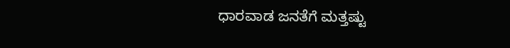ಧಾರವಾಡ ಜನತೆಗೆ ಮತ್ತಷ್ಟು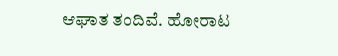ಆಘಾತ ತಂದಿವೆ. ಹೋರಾಟ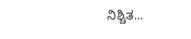ನಿಶ್ಚಿತ...